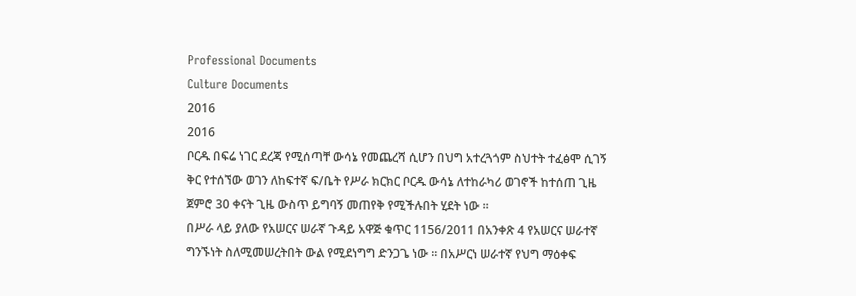Professional Documents
Culture Documents
2016
2016
ቦርዱ በፍሬ ነገር ደረጃ የሚሰጣቸ ውሳኔ የመጨረሻ ሲሆን በህግ አተረጓጎም ስህተት ተፈፅሞ ሲገኝ
ቅር የተሰኘው ወገን ለከፍተኛ ፍ/ቤት የሥራ ክርክር ቦርዱ ውሳኔ ለተከራካሪ ወገኖች ከተሰጠ ጊዜ
ጀምሮ 30 ቀናት ጊዜ ውስጥ ይግባኝ መጠየቅ የሚችሉበት ሂደት ነው ፡፡
በሥራ ላይ ያለው የአሠርና ሠራኛ ጉዳይ አዋጅ ቁጥር 1156/2011 በአንቀጽ 4 የአሠርና ሠራተኛ
ግንኙነት ስለሚመሠረትበት ውል የሚደነግግ ድንጋጌ ነው ፡፡ በአሥርነ ሠራተኛ የህግ ማዕቀፍ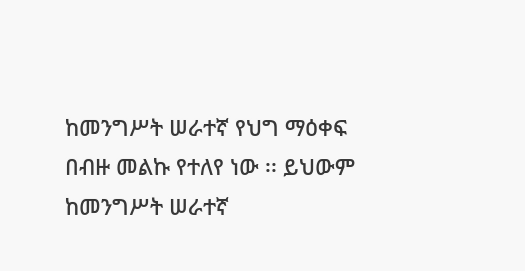ከመንግሥት ሠራተኛ የህግ ማዕቀፍ በብዙ መልኩ የተለየ ነው ፡፡ ይህውም ከመንግሥት ሠራተኛ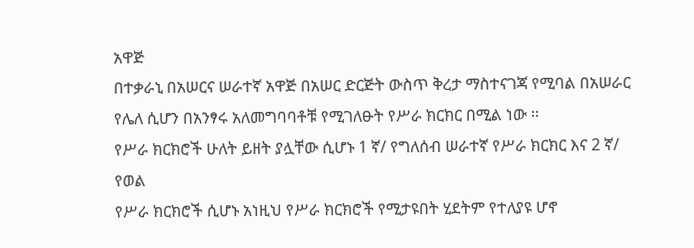አዋጅ
በተቃራኒ በአሠርና ሠራተኛ አዋጅ በአሠር ድርጅት ውስጥ ቅረታ ማስተናገጃ የሚባል በአሠራር
የሌለ ሲሆን በአንፃሩ አለመግባባቶቹ የሚገለፁት የሥራ ክርክር በሚል ነው ፡፡
የሥራ ክርክሮች ሁለት ይዘት ያሏቸው ሲሆኑ 1 ኛ/ የግለሰብ ሠራተኛ የሥራ ክርክር እና 2 ኛ/ የወል
የሥራ ክርክሮች ሲሆኑ አነዚህ የሥራ ክርክሮች የሚታዩበት ሂደትም የተለያዩ ሆኖ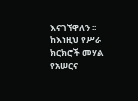እናገኘዋለን ፡፡
ከእነዚህ የሥራ ክርክሮች መሃል የአሠርና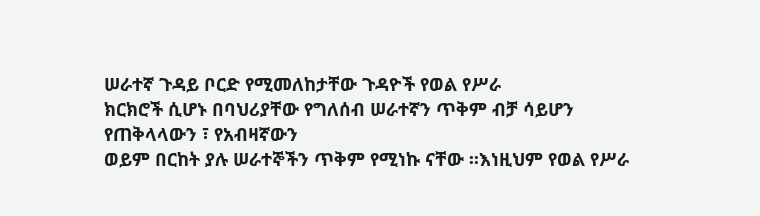ሠራተኛ ጉዳይ ቦርድ የሚመለከታቸው ጉዳዮች የወል የሥራ
ክርክሮች ሲሆኑ በባህሪያቸው የግለሰብ ሠራተኛን ጥቅም ብቻ ሳይሆን የጠቅላላውን ፣ የአብዛኛውን
ወይም በርከት ያሉ ሠራተኞችን ጥቅም የሚነኩ ናቸው ፡፡እነዚህም የወል የሥራ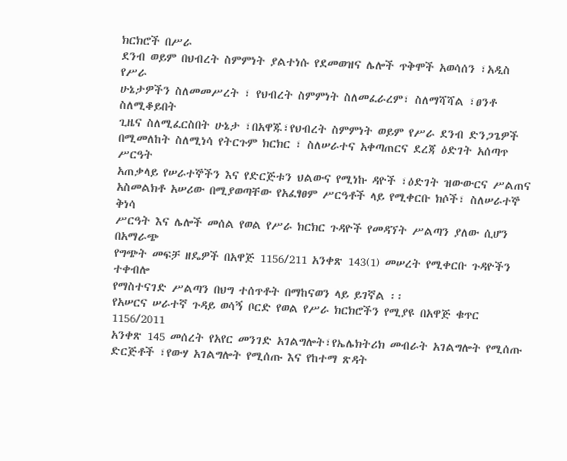ክርክሮች በሥራ
ደንብ ወይም በህብረት ስምምነት ያልተነሱ የደመወዝና ሌሎች ጥቅሞች አወሳሰን ፣አዲስ የሥራ
ሁኔታዎችን ስለመመሥረት ፣ የህብረት ስምምነት ስለመፈራረም፣ ስለማሻሻል ፣ፀንቶ ስለሚቆይበት
ጊዜና ስለሚፈርስበት ሁኔታ ፣በአዋጁ፣የህብረት ስምምነት ወይም የሥራ ደንብ ድንጋጌዎች
በሚመለከት ስለሚነሳ የትርጉም ክርክር ፣ ስለሠራተና አቀጣጠርና ደረጃ ዕድገት አሰጣጥ ሥርዓት
አጠቃላይ የሠራተኞችን እና የድርጅቱን ህልውና የሚነኩ ዳዮች ፣ዕድገት ዝውውርና ሥልጠና
አስመልክቶ አሠሪው በሚያወጣቸው የአፈፃፀም ሥርዓቶች ላይ የሚቀርቡ ክሶች፣ ስለሠራተኞ ቅነሳ
ሥርዓት እና ሌሎች መሰል የወል የሥራ ክርክር ጉዳዮች የመዳኘት ሥልጣን ያለው ሲሆን በአማራጭ
የግጭት መፍቻ ዘዴዎች በአዋጅ 1156/211 አንቀጽ 143(1) መሠረት የሚቀርቡ ጉዳዮችን ተቀብሎ
የማስተናገድ ሥልጣን በህግ ተሰጥቶት በማከናወን ላይ ይገኛል ፡፡
የአሠርና ሠራተኛ ጉዳይ ወሳኝ ቦርድ የወል የሥራ ክርክሮችን የሚያዩ በአዋጅ ቁጥር 1156/2011
አንቀጽ 145 መሰረት የአየር መንገድ አገልግሎት፣የኤሌክትሪክ መብራት አገልግሎት የሚሰጡ
ድርጅቶች ፣የውሃ አገልግሎት የሚሰጡ እና የከተማ ጽዳት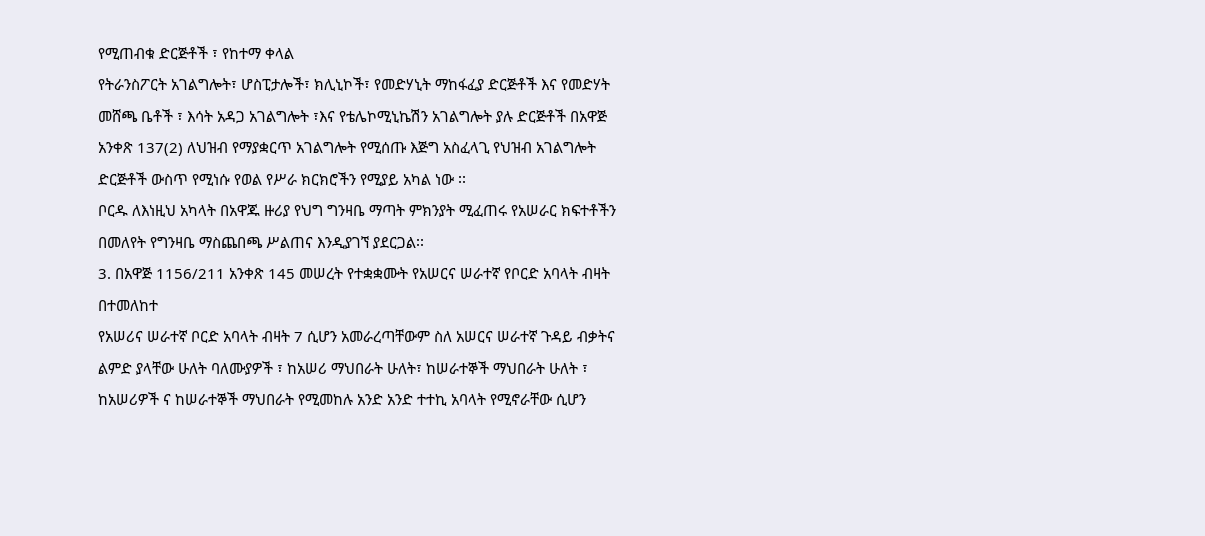የሚጠብቁ ድርጅቶች ፣ የከተማ ቀላል
የትራንስፖርት አገልግሎት፣ ሆስፒታሎች፣ ክሊኒኮች፣ የመድሃኒት ማከፋፈያ ድርጅቶች እና የመድሃት
መሸጫ ቤቶች ፣ እሳት አዳጋ አገልግሎት ፣እና የቴሌኮሚኒኬሽን አገልግሎት ያሉ ድርጅቶች በአዋጅ
አንቀጽ 137(2) ለህዝብ የማያቋርጥ አገልግሎት የሚሰጡ እጅግ አስፈላጊ የህዝብ አገልግሎት
ድርጅቶች ውስጥ የሚነሱ የወል የሥራ ክርክሮችን የሚያይ አካል ነው ፡፡
ቦርዱ ለእነዚህ አካላት በአዋጁ ዙሪያ የህግ ግንዛቤ ማጣት ምክንያት ሚፈጠሩ የአሠራር ክፍተቶችን
በመለየት የግንዛቤ ማስጨበጫ ሥልጠና እንዲያገኘ ያደርጋል፡፡
3. በአዋጅ 1156/211 አንቀጽ 145 መሠረት የተቋቋሙት የአሠርና ሠራተኛ የቦርድ አባላት ብዛት
በተመለከተ
የአሠሪና ሠራተኛ ቦርድ አባላት ብዛት 7 ሲሆን አመራረጣቸውም ስለ አሠርና ሠራተኛ ጉዳይ ብቃትና
ልምድ ያላቸው ሁለት ባለሙያዎች ፣ ከአሠሪ ማህበራት ሁለት፣ ከሠራተኞች ማህበራት ሁለት ፣
ከአሠሪዎች ና ከሠራተኞች ማህበራት የሚመከሉ አንድ አንድ ተተኪ አባላት የሚኖራቸው ሲሆን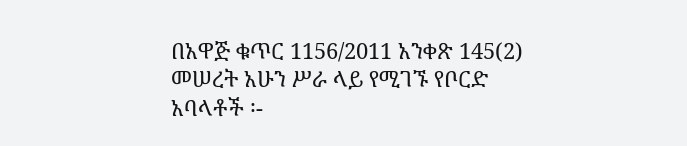በአዋጅ ቁጥር 1156/2011 አንቀጽ 145(2) መሠረት አሁን ሥራ ላይ የሚገኙ የቦርድ አባላቶች ፡-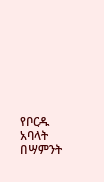የቦርዱ አባላት በሣምንት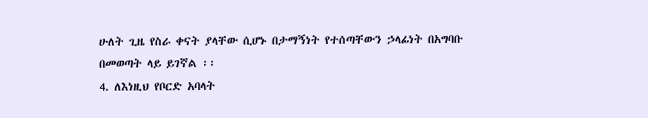ሁለት ጊዜ የስራ ቀናት ያላቸው ሲሆኑ በታማኝነት የተሰጣቸውን ኃላፊነት በአግባቡ
በመወጣት ላይ ይገኛል ፡፡
4. ለእነዚህ የቦርድ አባላት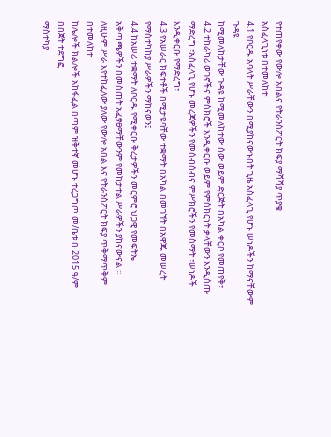የተጠየቀው የውሎ አበልና የትራንስፖርት ክፍያ ማሻሻያ ጥያቄ
አስፈላጊነቱ በተመለከተ
4.1 የቦርዱ አባላት ሥራቸውን በሚያከናውኑበት ጊዜ አስፈላጊ የሆኑ ሠነዶችን ከማናቸውም ጉዳዩ
ከሚመለከታቸው ጉዳዩ ከሚመለከተው ሰው ወይም ድርጅት በአካል ቀርቦ የመጠየቅ፣
4.2 ተከራካሪ ወገኖችና ምስክሮች እንዲቀርቡ ወይም የምስክርነት ቃላቸውን እንዲሰጡ
ማድረግ ፣አስፈላጊ የሆኑ መረጃዎችን የመሰብሰብና ምሥክሮችን የመስማት ፣ሠነዶች
እንዲቀርቡ የማድረግ፣
4.3 የአሠራር ክፍተቶች በሚታዩባቸው ተቋማት በአካል በመገኘት በአዋጁ መሠረት
የማስተካከያ ሥራዎችን ማከናወን፤
4.4 ከአሠሪ ተቋማት ለቦርዱ የሚቀርቡ ቅረታዎችን መርምሮ ህጋዊ የመፍትኤ
አቅጣጫዎችን በመስጠት አፈፃፀማቸውንም የመከታተል ሥራዎችን ያከናውናል ፡፡
ለዚሁም ሥራ እየተከፈለው ያለው የውሎ አበል እና የትራንስፖርት ክፍያ ጥቅማጥቅም በተመለከተ
ከሌሎች ክልሎች አከፋፈል በጣም ዝቅተኛ መሆኑ ተረጋግጦ መ/ቤቱ በ 2015 ዓ/ም በበጀት ተደግፎ
ማስተካያ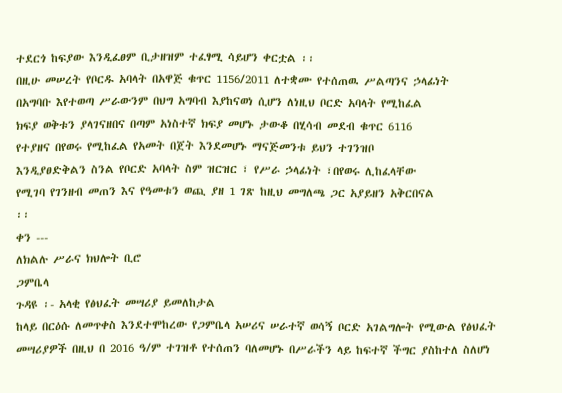ተደርጎ ከፍያው እንዲፈፀም ቢታዘዝም ተፈፃሚ ሳይሆን ቀርቷል ፡፡
በዚሁ መሠረት የቦርዱ አባላት በአዋጅ ቁጥር 1156/2011 ለተቋሙ የተሰጠዉ ሥልጣንና ኃላፊነት
በአግባቡ እየተወጣ ሥራውንም በህግ አግባብ እያከናወነ ሲሆን ለነዚህ ቦርድ አባላት የሚከፈል
ክፍያ ወቅቱን ያላገናዘበና በጣም አነስተኛ ክፍያ መሆኑ ታውቆ በሂሳብ መደብ ቁጥር 6116
የተያዘና በየወሩ የሚከፈል የአመት በጀት እንደመሆኑ ማናጅመንቱ ይህን ተገንዝቦ
እንዲያፀድቅልን ስንል የቦርድ አባላት ስም ዝርዝር ፣ የሥራ ኃላፊነት ፣በየወሩ ሊከፈላቸው
የሚገባ የገንዘብ መጠን እና የዓመቱን ወጪ ያዘ 1 ገጽ ከዚህ መግለጫ ጋር አያይዘን አቅርበናል
፡፡
ቀን ---
ለክልሉ ሥራና ክህሎት ቢሮ
ጋምቤላ
ጉዳዩ ፡- አላቂ የፅህፈት መሣሪያ ይመለከታል
ከላይ በርዕሱ ለመጥቀስ እንደተሞከረው የጋምቤላ አሠሪና ሠራተኛ ወሳኝ ቦርድ አገልግሎት የሚውል የፅህፈት
መሣሪያዎች በዚህ በ 2016 ዓ/ም ተገዝቶ የተሰጠን ባለመሆኑ በሥራችን ላይ ከፍተኛ ችግር ያስከተለ ስለሆነ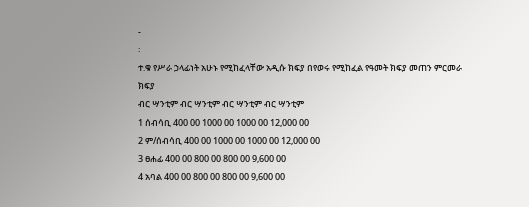-
፡
ተ.ቁ የሥራ ኃላፊነት አሁኑ የሚከፈላቸው አዲሱ ክፍያ በየወሩ የሚከፈል የዓመት ክፍያ መጠን ምርመራ
ክፍያ
ብር ሣንቲም ብር ሣንቲም ብር ሣንቲም ብር ሣንቲም
1 ሰብሳቢ 400 00 1000 00 1000 00 12,000 00
2 ም/ሰብሳቢ 400 00 1000 00 1000 00 12,000 00
3 ፀሐፊ 400 00 800 00 800 00 9,600 00
4 አባል 400 00 800 00 800 00 9,600 00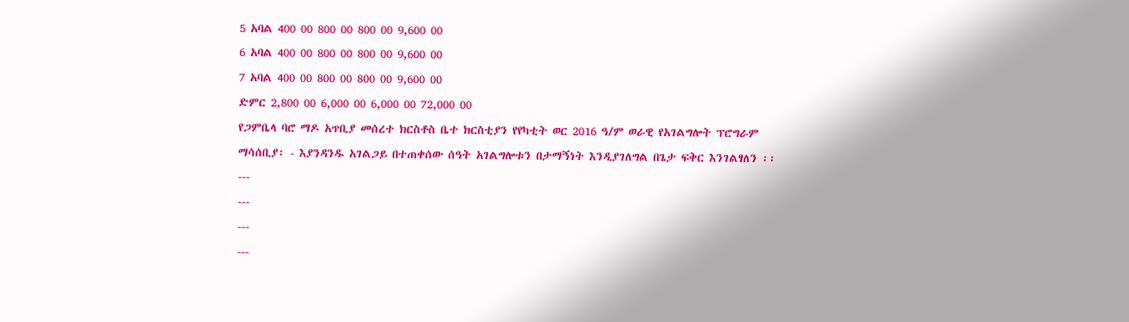5 አባል 400 00 800 00 800 00 9,600 00
6 አባል 400 00 800 00 800 00 9,600 00
7 አባል 400 00 800 00 800 00 9,600 00
ድምር 2,800 00 6,000 00 6,000 00 72,000 00
የጋምቤላ ባሮ ማዶ አጥቢያ መሰረተ ክርስቶስ ቤተ ክርስቲያን የየካቲት ወር 2016 ዓ/ም ወራዊ የአገልግሎት ፕሮግራም
ማሳሰቢያ፡ - እያንዳንዱ አገልጋይ በተጠቀሰው ሰዓት አገልግሎቱን በታማኝነት እንዲያገለግል በጌታ ፍቅር እንገልፃለን ፡፡
---
---
---
---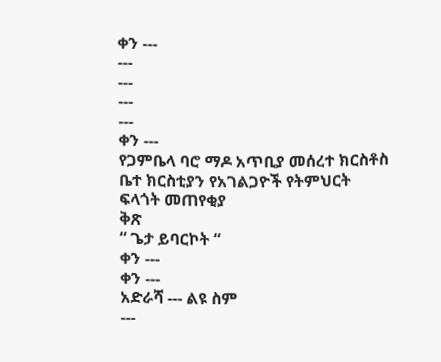ቀን ---
---
---
---
---
ቀን ---
የጋምቤላ ባሮ ማዶ አጥቢያ መሰረተ ክርስቶስ ቤተ ክርስቲያን የአገልጋዮች የትምህርት ፍላጎት መጠየቂያ
ቅጽ
“ ጌታ ይባርኮት “
ቀን ---
ቀን ---
አድራሻ --- ልዩ ስም
---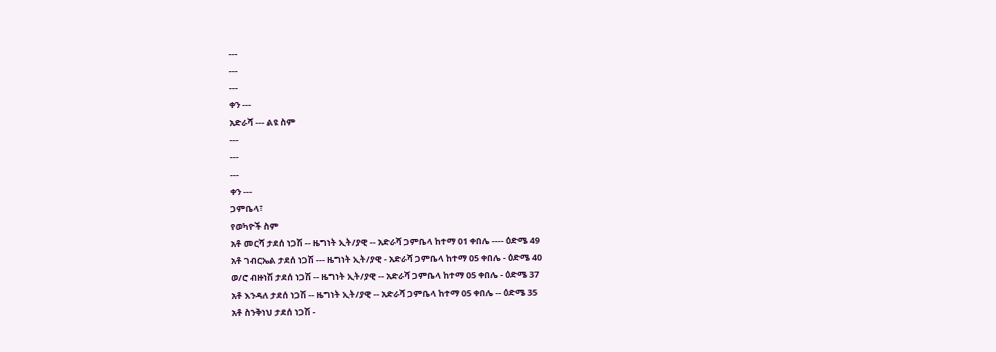---
---
---
ቀን ---
አድራሻ --- ልዩ ስም
---
---
---
ቀን ---
ጋምቤላ፣
የወካዮች ስም
አቶ መርሻ ታደሰ ነጋሽ -- ዜግነት ኢት/ያዊ -- አድራሻ ጋምቤላ ከተማ 01 ቀበሌ ---- ዕድሜ 49
አቶ ገብርኤል ታደሰ ነጋሽ --- ዜግነት ኢት/ያዊ - አድራሻ ጋምቤላ ከተማ 05 ቀበሌ - ዕድሜ 40
ወ/ሮ ብዙነሽ ታደሰ ነጋሽ -- ዜግነት ኢት/ያዊ -- አድራሻ ጋምቤላ ከተማ 05 ቀበሌ - ዕድሜ 37
አቶ እንዳለ ታደሰ ነጋሽ -- ዜግነት ኢት/ያዊ -- አድራሻ ጋምቤላ ከተማ 05 ቀበሌ -- ዕድሜ 35
አቶ ስንቅነህ ታደሰ ነጋሽ -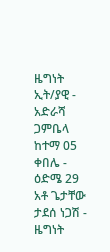ዜግነት ኢት/ያዊ - አድራሻ ጋምቤላ ከተማ 05 ቀበሌ - ዕድሜ 29
አቶ ጌታቸው ታደሰ ነጋሽ - ዜግነት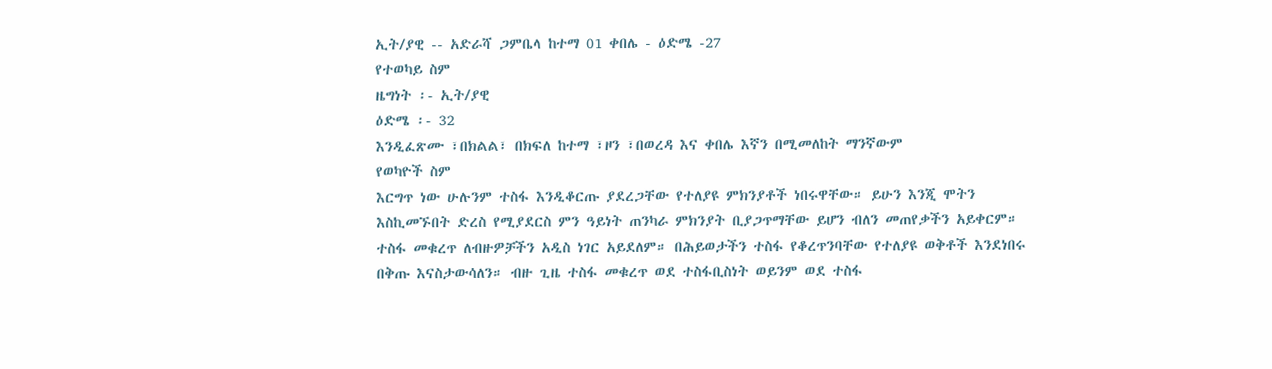ኢት/ያዊ -- አድራሻ ጋምቤላ ከተማ 01 ቀበሌ - ዕድሜ -27
የተወካይ ስም
ዜግነት ፡- ኢት/ያዊ
ዕድሜ ፡- 32
እንዲፈጽሙ ፣በክልል፣ በክፍለ ከተማ ፣ዞን ፣በወረዳ እና ቀበሌ እኛን በሚመለከት ማንኛውም
የወካዮች ስም
እርግጥ ነው ሁሉንም ተስፋ እንዲቆርጡ ያደረጋቸው የተለያዩ ምክንያቶች ነበሩዋቸው። ይሁን እንጂ ሞትን
እስኪመኙበት ድረስ የሚያደርስ ምን ዓይነት ጠንካራ ምክንያት ቢያጋጥማቸው ይሆን ብለን መጠየቃችን አይቀርም።
ተስፋ መቁረጥ ለብዙዎቻችን አዲስ ነገር አይደለም። በሕይወታችን ተስፋ የቆረጥንባቸው የተለያዩ ወቅቶች እንደነበሩ
በቅጡ እናስታውሳለን። ብዙ ጊዜ ተስፋ መቁረጥ ወደ ተስፋቢስነት ወይንም ወደ ተስፋ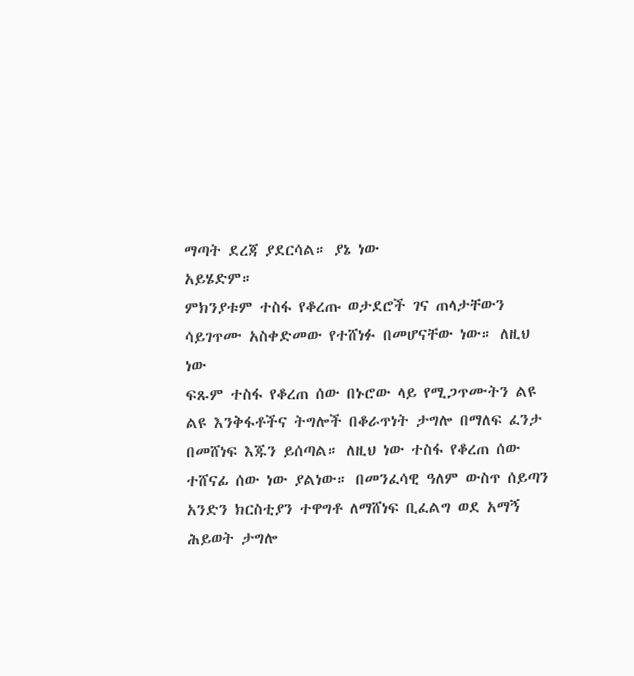ማጣት ደረጃ ያደርሳል። ያኔ ነው
አይሄድም።
ምክንያቱም ተስፋ የቆረጡ ወታደሮች ገና ጠላታቸውን ሳይገጥሙ አስቀድመው የተሸነፉ በመሆናቸው ነው። ለዚህ ነው
ፍጹም ተስፋ የቆረጠ ሰው በኑሮው ላይ የሚጋጥሙትን ልዩ ልዩ እንቅፋቶችና ትግሎች በቆራጥነት ታግሎ በማለፍ ፈንታ
በመሸነፍ እጁን ይሰጣል። ለዚህ ነው ተስፋ የቆረጠ ሰው ተሸናፊ ሰው ነው ያልነው። በመንፈሳዊ ዓለም ውስጥ ሰይጣን
አንድን ክርስቲያን ተዋግቶ ለማሸነፍ ቢፈልግ ወደ አማኝ ሕይወት ታግሎ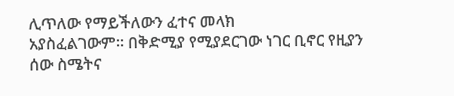ሊጥለው የማይችለውን ፈተና መላክ
አያስፈልገውም። በቅድሚያ የሚያደርገው ነገር ቢኖር የዚያን ሰው ስሜትና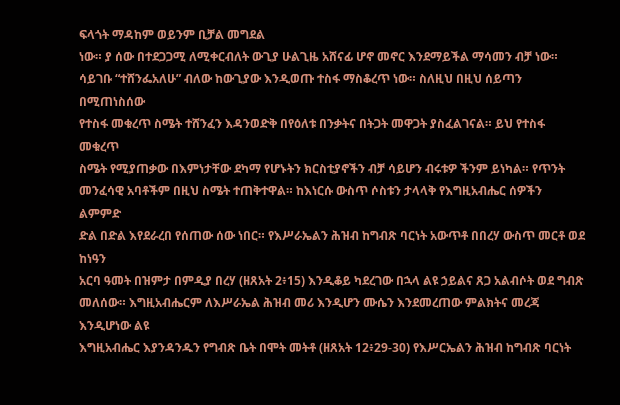ፍላጎት ማዳከም ወይንም ቢቻል መግደል
ነው። ያ ሰው በተደጋጋሚ ለሚቀርብለት ውጊያ ሁልጊዜ አሸናፊ ሆኖ መኖር እንደማይችል ማሳመን ብቻ ነው።
ሳይገቡ “ተሸንፌአለሁ” ብለው ከውጊያው እንዲወጡ ተስፋ ማስቆረጥ ነው። ስለዚህ በዚህ ሰይጣን በሚጠነስሰው
የተስፋ መቁረጥ ስሜት ተሸንፈን እዳንወድቅ በየዕለቱ በንቃትና በትጋት መዋጋት ያስፈልገናል። ይህ የተስፋ መቁረጥ
ስሜት የሚያጠቃው በእምነታቸው ደካማ የሆኑትን ክርስቲያኖችን ብቻ ሳይሆን ብሩቱዎ ችንም ይነካል። የጥንት
መንፈሳዊ አባቶችም በዚህ ስሜት ተጠቅተዋል። ከእነርሱ ውስጥ ሶስቱን ታላላቅ የእግዚአብሔር ሰዎችን ልምምድ
ድል በድል እየደራረበ የሰጠው ሰው ነበር። የእሥራኤልን ሕዝብ ከግብጽ ባርነት አውጥቶ በበረሃ ውስጥ መርቶ ወደ ከነዓን
አርባ ዓመት በዝምታ በምዲያ በረሃ (ዘጸአት 2፥15) እንዲቆይ ካደረገው በኋላ ልዩ ኃይልና ጸጋ አልብሶት ወደ ግብጽ
መለሰው። እግዚአብሔርም ለእሥራኤል ሕዝብ መሪ እንዲሆን ሙሴን እንደመረጠው ምልክትና መረጃ እንዲሆነው ልዩ
እግዚአብሔር እያንዳንዱን የግብጽ ቤት በሞት መትቶ (ዘጸአት 12፥29-30) የእሥርኤልን ሕዝብ ከግብጽ ባርነት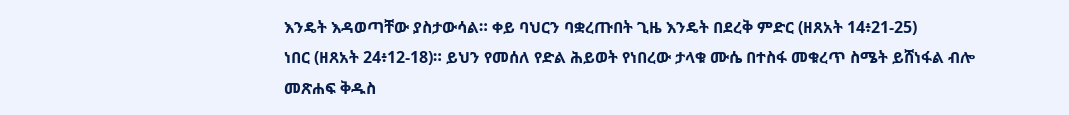እንዴት እዳወጣቸው ያስታውሳል። ቀይ ባህርን ባቋረጡበት ጊዜ እንዴት በደረቅ ምድር (ዘጸአት 14፥21-25)
ነበር (ዘጸአት 24፥12-18)። ይህን የመሰለ የድል ሕይወት የነበረው ታላቁ ሙሴ በተስፋ መቁረጥ ስሜት ይሸነፋል ብሎ
መጽሐፍ ቅዱስ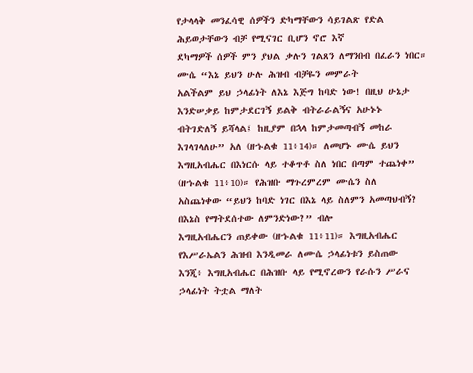የታላላቅ መንፈሳዊ ሰዎችን ድካማቸውን ሳይገልጽ የድል ሕይወታቸውን ብቻ የሚናገር ቢሆን ኖሮ እኛ
ደካማዎች ሰዎች ምን ያህል ቃሉን ገልጸን ለማንበብ በፈራን ነበር። ሙሴ “እኔ ይህን ሁሉ ሕዝብ ብቻዬን መምራት
አልችልም ይህ ኃላፊነት ለእኔ እጅግ ከባድ ነው! በዚህ ሁኔታ እንድሠቃይ ከምታደርገኝ ይልቅ ብትራራልኝና አሁኑኑ
ብትገድለኝ ይሻላል፤ ከዚያም በኋላ ከምታመጣብኝ መከራ እገላገላለሁ” አለ (ዘኁልቁ 11፥14)። ለመሆኑ ሙሴ ይህን
እግዚአብሔር በእነርሱ ላይ ተቆጥቶ ስለ ነበር በጣም ተጨነቀ” (ዘኁልቁ 11፥10)። የሕዝቡ ማጉረምረም ሙሴን ስለ
አስጨነቀው “ይህን ከባድ ነገር በእኔ ላይ ስለምን አመጣህብኝ? በእኔስ የማትደሰተው ለምንድነው?” ብሎ
እግዚአብሔርን ጠይቀው (ዘኁልቁ 11፥11)። እግዚአብሔር የእሥራኤልን ሕዝብ እንዲመራ ለሙሴ ኃላፊነቱን ይስጠው
እንጂ፥ እግዚአብሔር በሕዝቡ ላይ የሚኖረውን የራሱን ሥራና ኃላፊነት ትቷል ማለት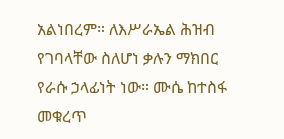አልነበረም። ለእሥራኤል ሕዝብ
የገባላቸው ስለሆነ ቃሉን ማክበር የራሱ ኃላፊነት ነው። ሙሴ ከተስፋ መቁረጥ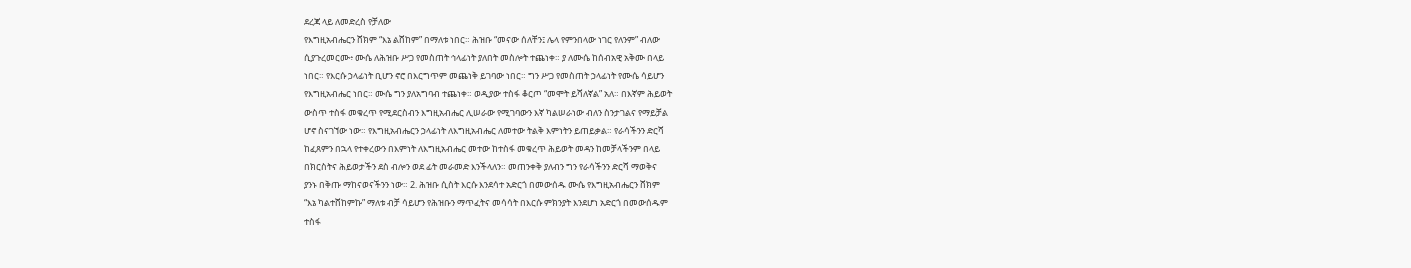ደረጃ ላይ ለመድረስ የቻለው
የእግዚአብሔርን ሸክም “እኔ ልሸከም” በማለቱ ነበር። ሕዝቡ “መናው ሰለቸን፤ ሌላ የምንበላው ነገር የለንም” ብለው
ሲያጉረመርሙ፥ ሙሴ ለሕዝቡ ሥጋ የመስጠት ኅላፊነት ያለበት መስሎት ተጨነቀ። ያ ለሙሴ ከሰብአዊ አቅሙ በላይ
ነበር። የእርሱ ኃላፊነት ቢሆን ኖሮ በእርግጥም መጨነቅ ይገባው ነበር። ግን ሥጋ የመስጠት ኃላፊነት የሙሴ ሳይሆን
የእግዚአብሔር ነበር። ሙሴ ግን ያለአግባብ ተጨነቀ። ወዲያው ተስፋ ቆርጦ “መሞት ይሻለኛል” አለ። በእኛም ሕይወት
ውስጥ ተስፋ መቁረጥ የሚደርስብን እግዚአብሔር ሊሠራው የሚገባውን እኛ ካልሠራነው ብለን ስንታገልና የማይቻል
ሆኖ ስናገኘው ነው። የእግዚአብሔርን ኃላፊነት ለእግዚአብሔር ለመተው ትልቅ እምነትን ይጠይቃል። የራሳችንን ድርሻ
ከፈጸምን በኋላ የተቀረውን በእምነት ለእግዚአብሔር መተው ከተስፋ መቁረጥ ሕይወት መዳን ከመቻላችንም በላይ
በክርስትና ሕይወታችን ደስ ብሎን ወደ ፊት መራመድ እንችላለን። መጠንቀቅ ያለብን ግን የራሳችንን ድርሻ ማወቅና
ያንኑ በቅጡ ማከናወናችንን ነው። 2. ሕዝቡ ሲስት እርሱ እንደሳተ አድርጎ በመውሰዱ ሙሴ የእግዚአብሔርን ሸክም
“እኔ ካልተሸከምኩ” ማለቱ ብቻ ሳይሆን የሕዝቡን ማጥፈትና መሳሳት በእርሱ ምክንያት እንደሆነ አድርጎ በመውሰዱም
ተስፋ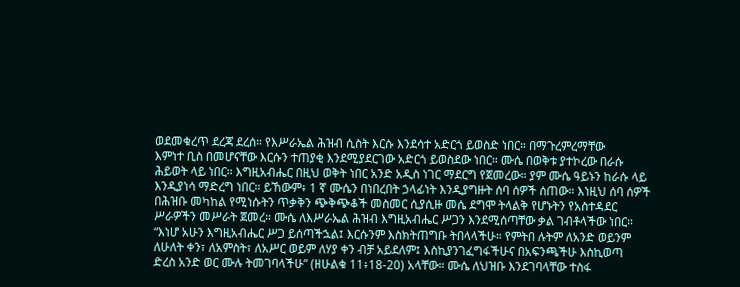ወደመቁረጥ ደረጃ ደረሰ። የእሥራኤል ሕዝብ ሲስት እርሱ እንደሳተ አድርጎ ይወስድ ነበር። በማጉረምረማቸው
እምነተ ቢስ በመሆናቸው እርሱን ተጠያቂ እንደሚያደርገው አድርጎ ይወስደው ነበር። ሙሴ በወቅቱ ያተኮረው በራሱ
ሕይወት ላይ ነበር። እግዚአብሔር በዚህ ወቅት ነበር አንድ አዲስ ነገር ማደርግ የጀመረው። ያም ሙሴ ዓይኑን ከራሱ ላይ
እንዲያነሳ ማድረግ ነበር። ይኸውም፥ 1 ኛ ሙሴን በነበረበት ኃላፊነት እንዲያግዙት ሰባ ሰዎች ሰጠው። እነዚህ ሰባ ሰዎች
በሕዝቡ መካከል የሚነሱትን ጥቃቅን ጭቅጭቆች መስመር ሲያሲዙ መሴ ደግሞ ትላልቅ የሆኑትን የአስተዳደር
ሥራዎችን መሥራት ጀመረ። ሙሴ ለእሥራኤል ሕዝብ እግዚአብሔር ሥጋን እንደሚሰጣቸው ቃል ገብቶላችው ነበር።
“እነሆ አሁን እግዚአብሔር ሥጋ ይሰጣችኋል፤ እርሱንም እስክትጠግቡ ትበላላችሁ። የምትበ ሉትም ለአንድ ወይንም
ለሁለት ቀን፣ ለአምስት፣ ለአሥር ወይም ለሃያ ቀን ብቻ አይደለም፤ እስኪያንገፈግፋችሁና በአፍንጫችሁ እስኪወጣ
ድረስ አንድ ወር ሙሉ ትመገባላችሁ” (ዘሁልቁ 11፥18-20) አላቸው። ሙሴ ለህዝቡ እንደገባላቸው ተስፋ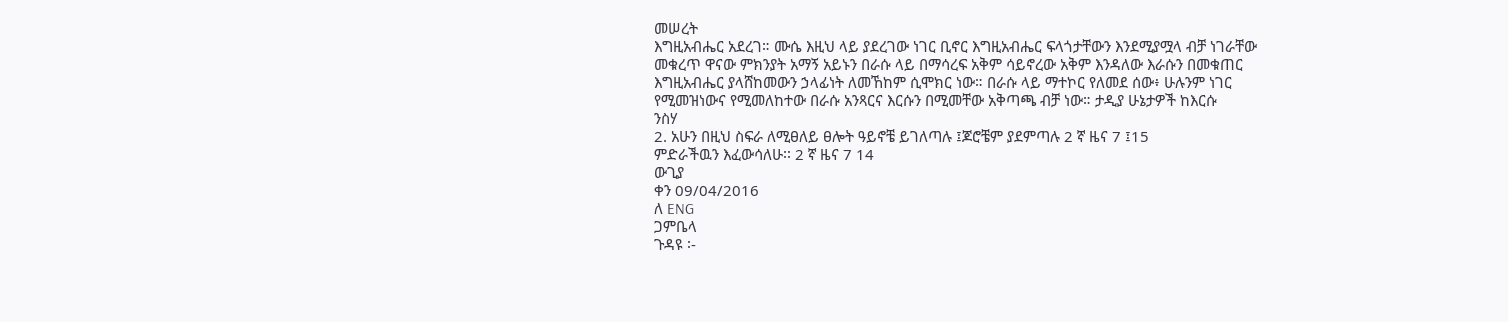መሠረት
እግዚአብሔር አደረገ። ሙሴ እዚህ ላይ ያደረገው ነገር ቢኖር እግዚአብሔር ፍላጎታቸውን እንደሚያሟላ ብቻ ነገራቸው
መቁረጥ ዋናው ምክንያት አማኝ አይኑን በራሱ ላይ በማሳረፍ አቅም ሳይኖረው አቅም እንዳለው እራሱን በመቁጠር
እግዚአብሔር ያላሸከመውን ኃላፊነት ለመኸከም ሲሞክር ነው። በራሱ ላይ ማተኮር የለመደ ሰው፥ ሁሉንም ነገር
የሚመዝነውና የሚመለከተው በራሱ አንጻርና እርሱን በሚመቸው አቅጣጫ ብቻ ነው። ታዲያ ሁኔታዎች ከእርሱ
ንስሃ
2. አሁን በዚህ ስፍራ ለሚፀለይ ፀሎት ዓይኖቼ ይገለጣሉ ፤ጆሮቼም ያደምጣሉ 2 ኛ ዜና 7 ፤15
ምድራችዉን እፈውሳለሁ፡፡ 2 ኛ ዜና 7 14
ውጊያ
ቀን 09/04/2016
ለ ENG
ጋምቤላ
ጉዳዩ ፡-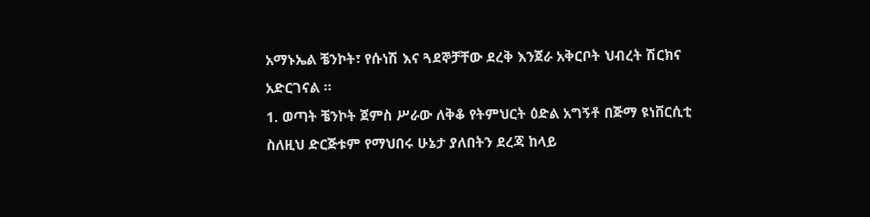አማኑኤል ቼንኮት፣ የሱነሽ እና ጓደኞቻቸው ደረቅ እንጀራ አቅርቦት ህብረት ሽርክና
አድርገናል ፡፡
1. ወጣት ቼንኮት ጀምስ ሥራው ለቅቆ የትምህርት ዕድል አግኝቶ በጅማ ዩነቨርሲቲ
ስለዚህ ድርጅቱም የማህበሩ ሁኔታ ያለበትን ደረጃ ከላይ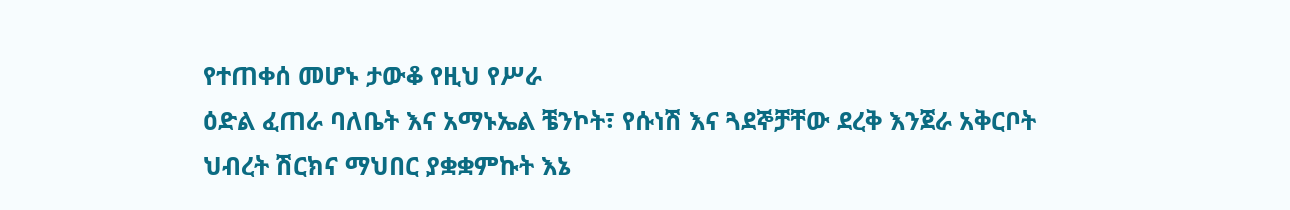የተጠቀሰ መሆኑ ታውቆ የዚህ የሥራ
ዕድል ፈጠራ ባለቤት እና አማኑኤል ቼንኮት፣ የሱነሽ እና ጓደኞቻቸው ደረቅ እንጀራ አቅርቦት
ህብረት ሽርክና ማህበር ያቋቋምኩት እኔ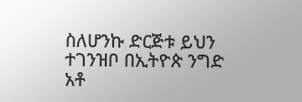ስለሆንኩ ድርጅቱ ይህን ተገንዝቦ በኢትዮጵ ንግድ
አቶ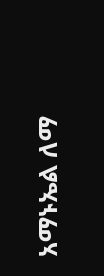አማኑኤል ለማ